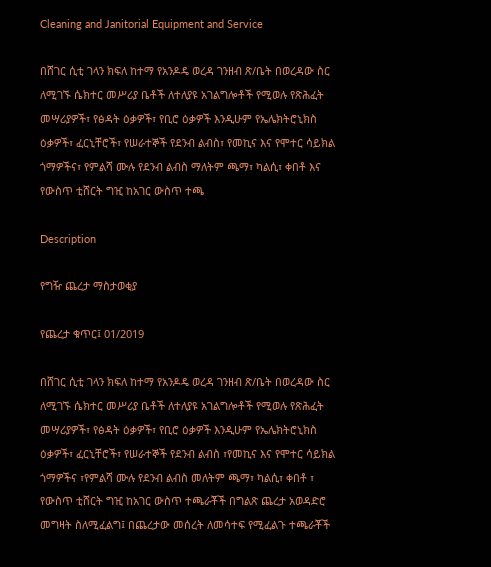Cleaning and Janitorial Equipment and Service

በሸገር ሲቲ ገላን ክፍለ ከተማ የአንዶዴ ወረዳ ገንዘብ ጽ/ቤት በወረዳው ስር ለሚገኙ ሴክተር መሥሪያ ቤቶች ለተለያዩ አገልግሎቶች የሚወሉ የጽሕፈት መሣሪያዎች፣ የፅዳት ዕቃዎች፣ የቢሮ ዕቃዎች እንዲሁም የኤሌክትሮኒክስ ዕቃዎች፣ ፈርኒቸሮች፣ የሠራተኞች የደንብ ልብስ፣ የመኪና እና የሞተር ሳይክል ጎማዎችና፣ የምልሻ ሙሉ የደንብ ልብስ ማለትም ጫማ፣ ካልሲ፣ ቀበቶ እና የውስጥ ቲሸርት ግዢ ከአገር ውስጥ ተጫ

Description

የግዥ ጨረታ ማስታወቂያ

የጨረታ ቁጥር፤ 01/2019

በሸገር ሲቲ ገላን ክፍለ ከተማ የአንዶዴ ወረዳ ገንዘብ ጽ/ቤት በወረዳው ስር ለሚገኙ ሴክተር መሥሪያ ቤቶች ለተለያዩ አገልግሎቶች የሚወሉ የጽሕፈት መሣሪያዎች፣ የፅዳት ዕቃዎች፣ የቢሮ ዕቃዎች እንዲሁም የኤሌክትሮኒክስ ዕቃዎች፣ ፈርኒቸሮች፣ የሠራተኞች የደንብ ልብስ ፣የመኪና እና የሞተር ሳይክል ጎማዎችና ፣የምልሻ ሙሉ የደንብ ልብስ መለትም ጫማ፣ ካልሲ፣ ቀበቶ ፣ የውስጥ ቲሸርት ግዢ ከአገር ውስጥ ተጫራቾች በግልጽ ጨረታ አወዳድሮ መግዛት ስለሚፈልግ፤ በጨረታው መሰረት ለመሳተፍ የሚፈልጉ ተጫራቾች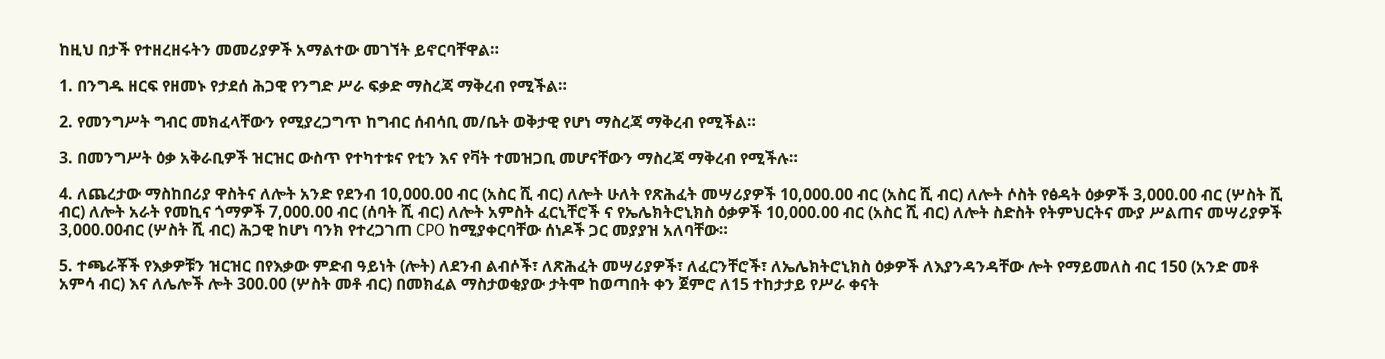ከዚህ በታች የተዘረዘሩትን መመሪያዎች አማልተው መገኘት ይኖርባቸዋል።

1. በንግዱ ዘርፍ የዘመኑ የታደሰ ሕጋዊ የንግድ ሥራ ፍቃድ ማስረጃ ማቅረብ የሚችል።

2. የመንግሥት ግብር መክፈላቸውን የሚያረጋግጥ ከግብር ሰብሳቢ መ/ቤት ወቅታዊ የሆነ ማስረጃ ማቅረብ የሚችል።

3. በመንግሥት ዕቃ አቅራቢዎች ዝርዝር ውስጥ የተካተቱና የቲን እና የቫት ተመዝጋቢ መሆናቸውን ማስረጃ ማቅረብ የሚችሉ።

4. ለጨረታው ማስከበሪያ ዋስትና ለሎት አንድ የደንብ 10,000.00 ብር (አስር ሺ ብር) ለሎት ሁለት የጽሕፈት መሣሪያዎች 10,000.00 ብር (አስር ሺ ብር) ለሎት ሶስት የፅዳት ዕቃዎች 3,000.00 ብር (ሦስት ሺ ብር) ለሎት አራት የመኪና ጎማዎች 7,000.00 ብር (ሰባት ሺ ብር) ለሎት አምስት ፈርኒቸሮች ና የኤሌክትሮኒክስ ዕቃዎች 10,000.00 ብር (አስር ሺ ብር) ለሎት ስድስት የትምህርትና ሙያ ሥልጠና መሣሪያዎች 3,000.00ብር (ሦስት ሺ ብር) ሕጋዊ ከሆነ ባንክ የተረጋገጠ CPO ከሚያቀርባቸው ሰነዶች ጋር መያያዝ አለባቸው።

5. ተጫራቾች የእቃዎቹን ዝርዝር በየእቃው ምድብ ዓይነት (ሎት) ለደንብ ልብሶች፣ ለጽሕፈት መሣሪያዎች፣ ለፈርንቸሮች፣ ለኤሌክትሮኒክስ ዕቃዎች ለእያንዳንዳቸው ሎት የማይመለስ ብር 150 (አንድ መቶ አምሳ ብር) እና ለሌሎች ሎት 300.00 (ሦስት መቶ ብር) በመክፈል ማስታወቂያው ታትሞ ከወጣበት ቀን ጀምሮ ለ15 ተከታታይ የሥራ ቀናት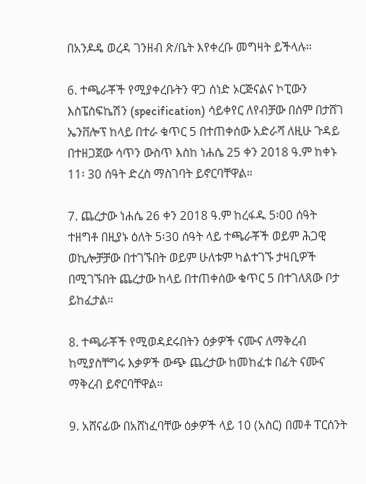በአንዶዴ ወረዳ ገንዘብ ጽ/ቤት እየቀረቡ መግዛት ይችላሉ።

6. ተጫራቾች የሚያቀረቡትን ዋጋ ሰነድ ኦርጅናልና ኮፒውን እስፔስፍኬሽን (specification) ሳይቀየር ለየብቻው በሰም በታሸገ ኤንቨሎፕ ከላይ በተራ ቁጥር 5 በተጠቀሰው አድራሻ ለዚሁ ጉዳይ በተዘጋጀው ሳጥን ውስጥ እስከ ነሐሴ 25 ቀን 2018 ዓ.ም ከቀኑ 11፡ 30 ሰዓት ድረስ ማስገባት ይኖርባቸዋል።

7. ጨረታው ነሐሴ 26 ቀን 2018 ዓ.ም ከረፋዱ 5፡00 ሰዓት ተዘግቶ በዚያኑ ዕለት 5፡30 ሰዓት ላይ ተጫራቾች ወይም ሕጋዊ ወኪሎቻቻው በተገኙበት ወይም ሁለቱም ካልተገኙ ታዛቢዎች በሚገኙበት ጨረታው ከላይ በተጠቀሰው ቁጥር 5 በተገለጸው ቦታ ይከፈታል።

8. ተጫራቾች የሚወዳደሩበትን ዕቃዎች ናሙና ለማቅረብ ከሚያስቸግሩ እቃዎች ውጭ ጨረታው ከመከፈቱ በፊት ናሙና ማቅረብ ይኖርባቸዋል።

9. አሸናፊው በአሸነፈባቸው ዕቃዎች ላይ 10 (አስር) በመቶ ፐርሰንት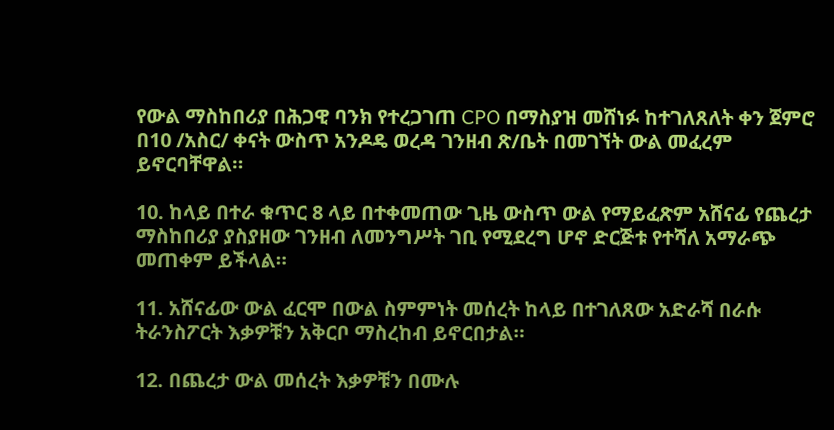የውል ማስከበሪያ በሕጋዊ ባንክ የተረጋገጠ CPO በማስያዝ መሸነፉ ከተገለጸለት ቀን ጀምሮ በ10 /አስር/ ቀናት ውስጥ አንዶዴ ወረዳ ገንዘብ ጽ/ቤት በመገኘት ውል መፈረም ይኖርባቸዋል።

10. ከላይ በተራ ቁጥር 8 ላይ በተቀመጠው ጊዜ ውስጥ ውል የማይፈጽም አሸናፊ የጨረታ ማስከበሪያ ያስያዘው ገንዘብ ለመንግሥት ገቢ የሚደረግ ሆኖ ድርጅቱ የተሻለ አማራጭ መጠቀም ይችላል።

11. አሸናፊው ውል ፈርሞ በውል ስምምነት መሰረት ከላይ በተገለጸው አድራሻ በራሱ ትራንስፖርት እቃዎቹን አቅርቦ ማስረከብ ይኖርበታል።

12. በጨረታ ውል መሰረት እቃዎቹን በሙሉ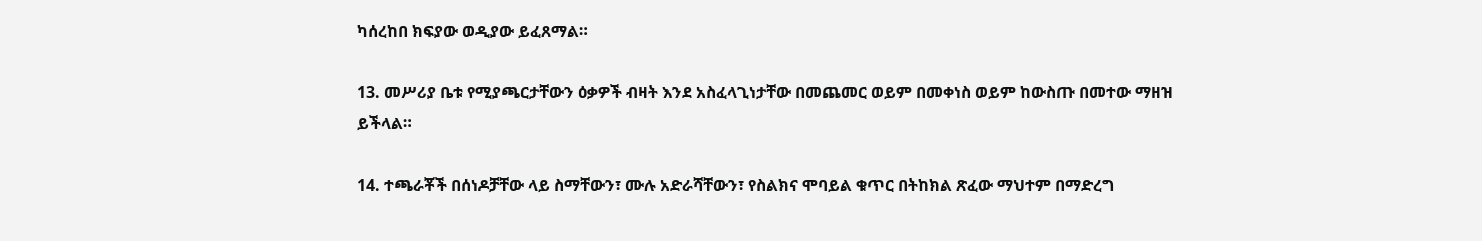ካሰረከበ ክፍያው ወዲያው ይፈጸማል።

13. መሥሪያ ቤቱ የሚያጫርታቸውን ዕቃዎች ብዛት እንደ አስፈላጊነታቸው በመጨመር ወይም በመቀነስ ወይም ከውስጡ በመተው ማዘዝ ይችላል።

14. ተጫራቾች በሰነዶቻቸው ላይ ስማቸውን፣ ሙሉ አድራሻቸውን፣ የስልክና ሞባይል ቁጥር በትከክል ጽፈው ማህተም በማድረግ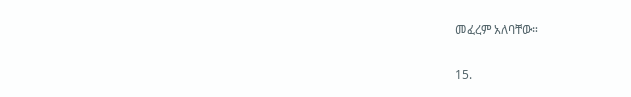መፈረም አለባቸው።

15.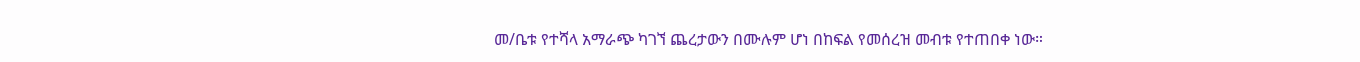መ/ቤቱ የተሻላ አማራጭ ካገኘ ጨረታውን በሙሉም ሆነ በከፍል የመሰረዝ መብቱ የተጠበቀ ነው።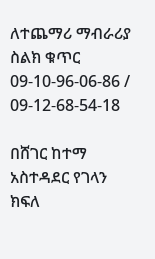ለተጨማሪ ማብራሪያ ስልክ ቁጥር 09-10-96-06-86 / 09-12-68-54-18

በሸገር ከተማ አስተዳደር የገላን ክፍለ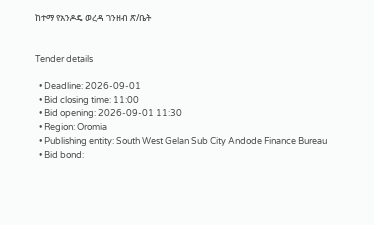ከተማ የአንዶዴ ወረዳ ገንዘብ ጽ/ቤት


Tender details

  • Deadline: 2026-09-01
  • Bid closing time: 11:00
  • Bid opening: 2026-09-01 11:30
  • Region: Oromia
  • Publishing entity: South West Gelan Sub City Andode Finance Bureau
  • Bid bond: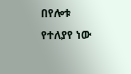በየሎቱ የተለያየ ነው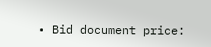• Bid document price: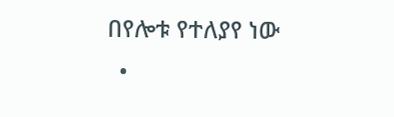በየሎቱ የተለያየ ነው
  •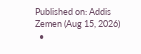Published on: Addis Zemen (Aug 15, 2026)
  •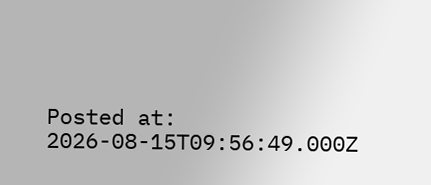Posted at: 2026-08-15T09:56:49.000Z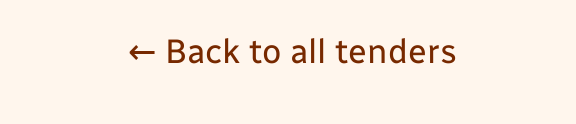← Back to all tenders